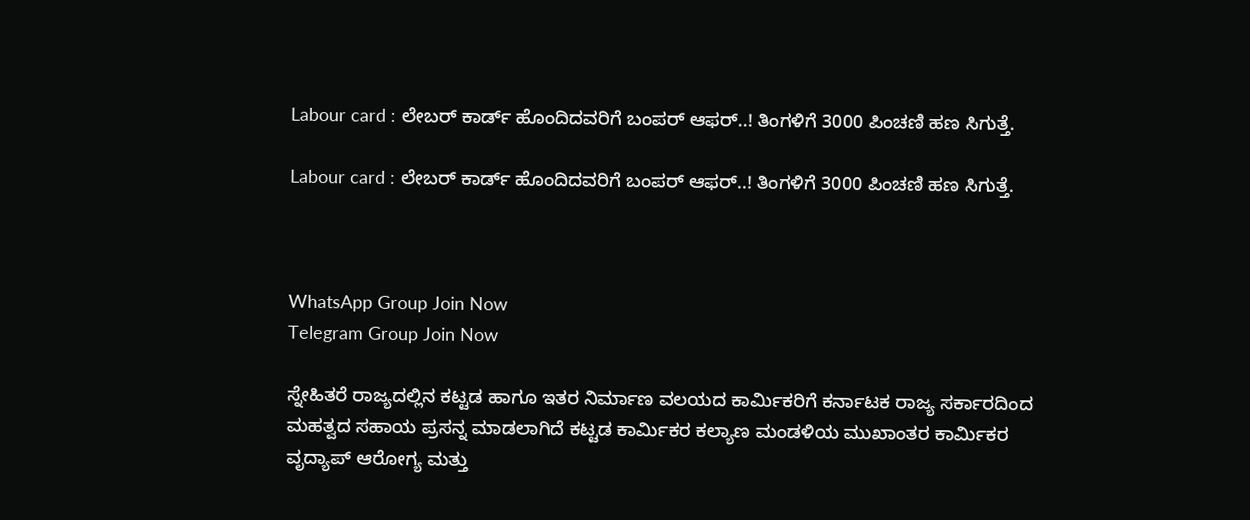Labour card : ಲೇಬರ್ ಕಾರ್ಡ್ ಹೊಂದಿದವರಿಗೆ ಬಂಪರ್ ಆಫರ್..! ತಿಂಗಳಿಗೆ 3000 ಪಿಂಚಣಿ ಹಣ ಸಿಗುತ್ತೆ.

Labour card : ಲೇಬರ್ ಕಾರ್ಡ್ ಹೊಂದಿದವರಿಗೆ ಬಂಪರ್ ಆಫರ್..! ತಿಂಗಳಿಗೆ 3000 ಪಿಂಚಣಿ ಹಣ ಸಿಗುತ್ತೆ.



WhatsApp Group Join Now
Telegram Group Join Now

ಸ್ನೇಹಿತರೆ ರಾಜ್ಯದಲ್ಲಿನ ಕಟ್ಟಡ ಹಾಗೂ ಇತರ ನಿರ್ಮಾಣ ವಲಯದ ಕಾರ್ಮಿಕರಿಗೆ ಕರ್ನಾಟಕ ರಾಜ್ಯ ಸರ್ಕಾರದಿಂದ ಮಹತ್ವದ ಸಹಾಯ ಪ್ರಸನ್ನ ಮಾಡಲಾಗಿದೆ ಕಟ್ಟಡ ಕಾರ್ಮಿಕರ ಕಲ್ಯಾಣ ಮಂಡಳಿಯ ಮುಖಾಂತರ ಕಾರ್ಮಿಕರ ವೃದ್ಯಾಪ್ ಆರೋಗ್ಯ ಮತ್ತು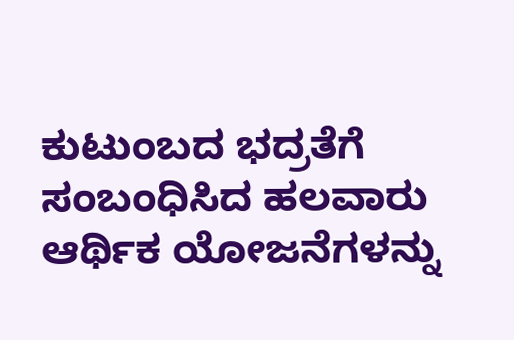ಕುಟುಂಬದ ಭದ್ರತೆಗೆ ಸಂಬಂಧಿಸಿದ ಹಲವಾರು ಆರ್ಥಿಕ ಯೋಜನೆಗಳನ್ನು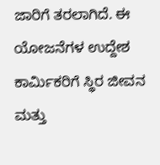ಜಾರಿಗೆ ತರಲಾಗಿದೆ. ಈ ಯೋಜನೆಗಳ ಉದ್ದೇಶ ಕಾರ್ಮಿಕರಿಗೆ ಸ್ಥಿರ ಜೀವನ ಮತ್ತು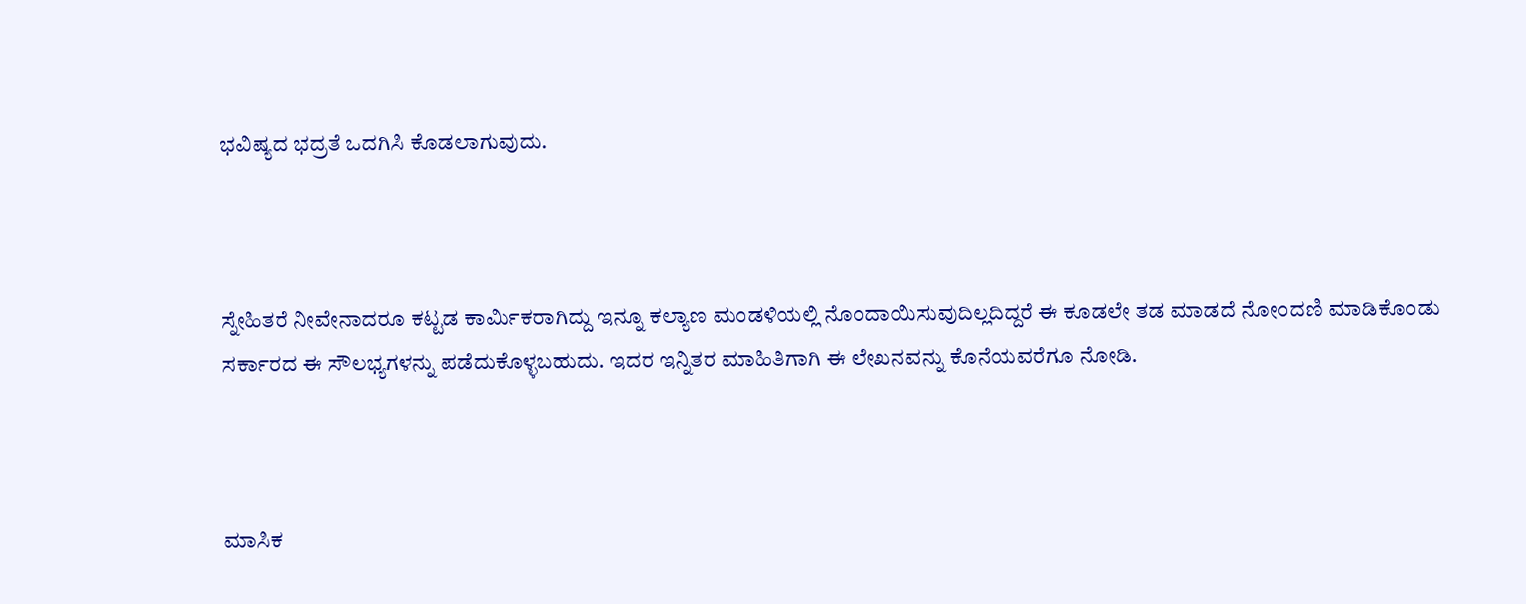ಭವಿಷ್ಯದ ಭದ್ರತೆ ಒದಗಿಸಿ ಕೊಡಲಾಗುವುದು.



ಸ್ನೇಹಿತರೆ ನೀವೇನಾದರೂ ಕಟ್ಟಡ ಕಾರ್ಮಿಕರಾಗಿದ್ದು ಇನ್ನೂ ಕಲ್ಯಾಣ ಮಂಡಳಿಯಲ್ಲಿ ನೊಂದಾಯಿಸುವುದಿಲ್ಲದಿದ್ದರೆ ಈ ಕೂಡಲೇ ತಡ ಮಾಡದೆ ನೋಂದಣಿ ಮಾಡಿಕೊಂಡು ಸರ್ಕಾರದ ಈ ಸೌಲಭ್ಯಗಳನ್ನು ಪಡೆದುಕೊಳ್ಳಬಹುದು. ಇದರ ಇನ್ನಿತರ ಮಾಹಿತಿಗಾಗಿ ಈ ಲೇಖನವನ್ನು ಕೊನೆಯವರೆಗೂ ನೋಡಿ.



ಮಾಸಿಕ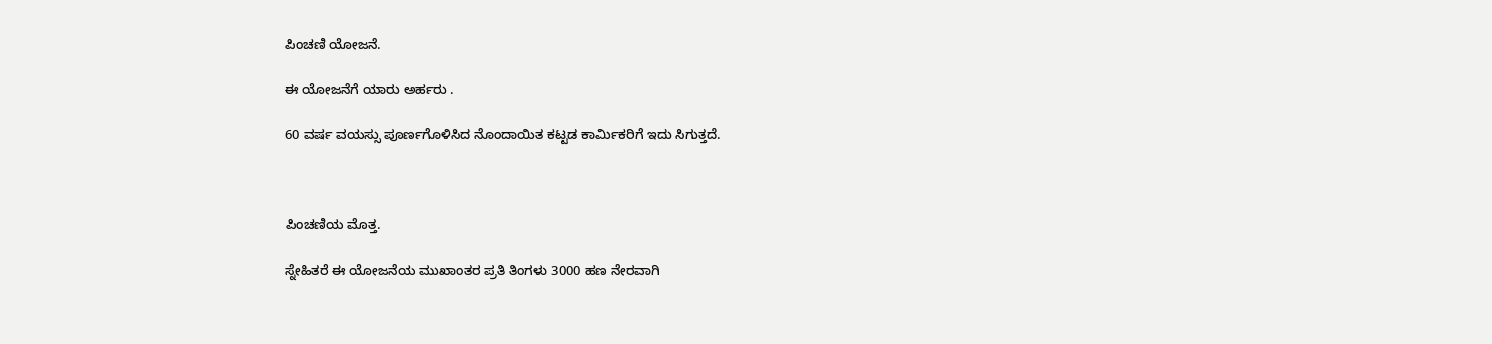ಪಿಂಚಣಿ ಯೋಜನೆ.

ಈ ಯೋಜನೆಗೆ ಯಾರು ಅರ್ಹರು .

60 ವರ್ಷ ವಯಸ್ಸು ಪೂರ್ಣಗೊಳಿಸಿದ ನೊಂದಾಯಿತ ಕಟ್ಟಡ ಕಾರ್ಮಿಕರಿಗೆ ಇದು ಸಿಗುತ್ತದೆ.



ಪಿಂಚಣಿಯ ಮೊತ್ತ.

ಸ್ನೇಹಿತರೆ ಈ ಯೋಜನೆಯ ಮುಖಾಂತರ ಪ್ರತಿ ತಿಂಗಳು 3000 ಹಣ ನೇರವಾಗಿ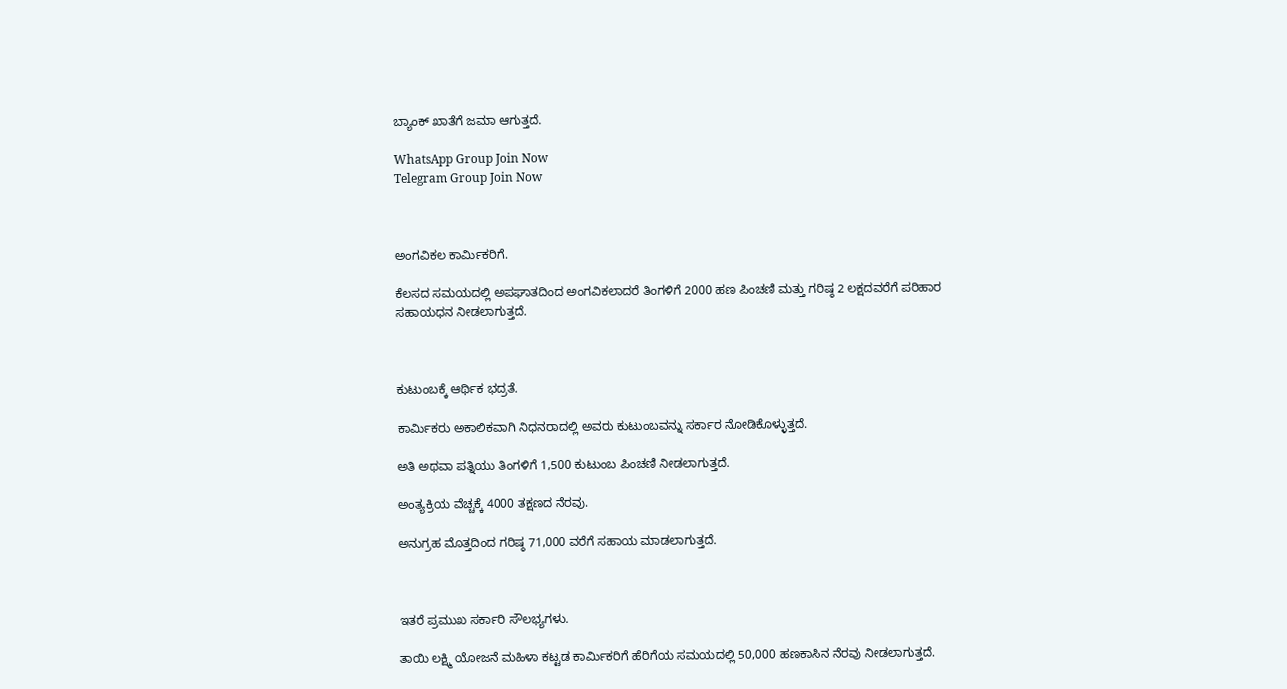ಬ್ಯಾಂಕ್ ಖಾತೆಗೆ ಜಮಾ ಆಗುತ್ತದೆ.

WhatsApp Group Join Now
Telegram Group Join Now



ಅಂಗವಿಕಲ ಕಾರ್ಮಿಕರಿಗೆ.

ಕೆಲಸದ ಸಮಯದಲ್ಲಿ ಅಪಘಾತದಿಂದ ಅಂಗವಿಕಲಾದರೆ ತಿಂಗಳಿಗೆ 2000 ಹಣ ಪಿಂಚಣಿ ಮತ್ತು ಗರಿಷ್ಠ 2 ಲಕ್ಷದವರೆಗೆ ಪರಿಹಾರ ಸಹಾಯಧನ ನೀಡಲಾಗುತ್ತದೆ.



ಕುಟುಂಬಕ್ಕೆ ಆರ್ಥಿಕ ಭದ್ರತೆ.

ಕಾರ್ಮಿಕರು ಅಕಾಲಿಕವಾಗಿ ನಿಧನರಾದಲ್ಲಿ ಅವರು ಕುಟುಂಬವನ್ನು ಸರ್ಕಾರ ನೋಡಿಕೊಳ್ಳುತ್ತದೆ.

ಅತಿ ಅಥವಾ ಪತ್ನಿಯು ತಿಂಗಳಿಗೆ 1,500 ಕುಟುಂಬ ಪಿಂಚಣಿ ನೀಡಲಾಗುತ್ತದೆ.

ಅಂತ್ಯಕ್ರಿಯ ವೆಚ್ಚಕ್ಕೆ 4000 ತಕ್ಷಣದ ನೆರವು.

ಅನುಗ್ರಹ ಮೊತ್ತದಿಂದ ಗರಿಷ್ಠ 71,000 ವರೆಗೆ ಸಹಾಯ ಮಾಡಲಾಗುತ್ತದೆ.



ಇತರೆ ಪ್ರಮುಖ ಸರ್ಕಾರಿ ಸೌಲಭ್ಯಗಳು.

ತಾಯಿ ಲಕ್ಷ್ಮಿ ಯೋಜನೆ ಮಹಿಳಾ ಕಟ್ಟಡ ಕಾರ್ಮಿಕರಿಗೆ ಹೆರಿಗೆಯ ಸಮಯದಲ್ಲಿ 50,000 ಹಣಕಾಸಿನ ನೆರವು ನೀಡಲಾಗುತ್ತದೆ.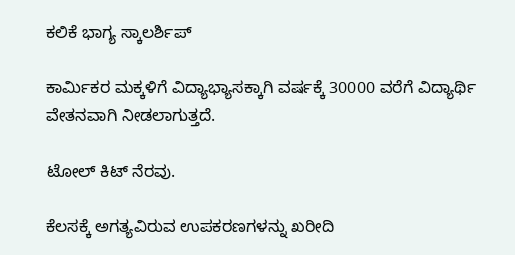ಕಲಿಕೆ ಭಾಗ್ಯ ಸ್ಕಾಲರ್ಶಿಪ್

ಕಾರ್ಮಿಕರ ಮಕ್ಕಳಿಗೆ ವಿದ್ಯಾಭ್ಯಾಸಕ್ಕಾಗಿ ವರ್ಷಕ್ಕೆ 30000 ವರೆಗೆ ವಿದ್ಯಾರ್ಥಿ ವೇತನವಾಗಿ ನೀಡಲಾಗುತ್ತದೆ.

ಟೋಲ್ ಕಿಟ್ ನೆರವು.

ಕೆಲಸಕ್ಕೆ ಅಗತ್ಯವಿರುವ ಉಪಕರಣಗಳನ್ನು ಖರೀದಿ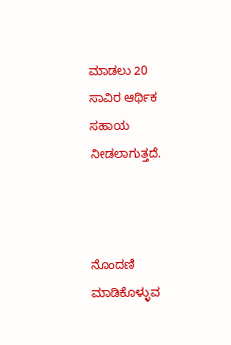ಮಾಡಲು 20 ಸಾವಿರ ಆರ್ಥಿಕ ಸಹಾಯ ನೀಡಲಾಗುತ್ತದೆ.



ನೊಂದಣಿ ಮಾಡಿಕೊಳ್ಳುವ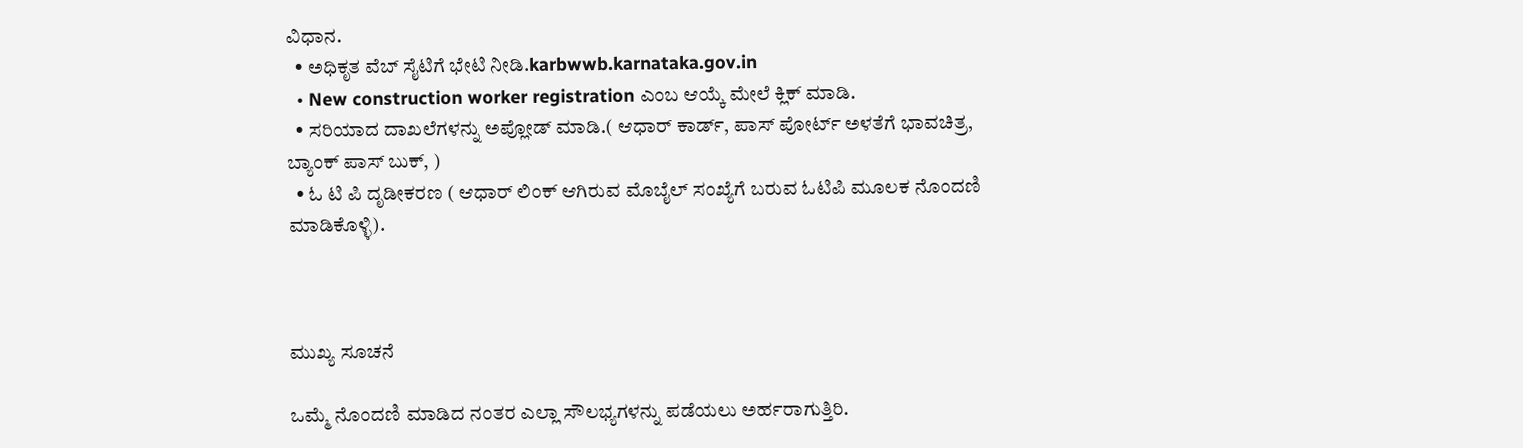ವಿಧಾನ.
  • ಅಧಿಕೃತ ವೆಬ್ ಸೈಟಿಗೆ ಭೇಟಿ ನೀಡಿ.karbwwb.karnataka.gov.in
  • New construction worker registration ಎಂಬ ಆಯ್ಕೆ ಮೇಲೆ ಕ್ಲಿಕ್ ಮಾಡಿ.
  • ಸರಿಯಾದ ದಾಖಲೆಗಳನ್ನು ಅಪ್ಲೋಡ್ ಮಾಡಿ.( ಆಧಾರ್ ಕಾರ್ಡ್, ಪಾಸ್ ಪೋರ್ಟ್ ಅಳತೆಗೆ ಭಾವಚಿತ್ರ, ಬ್ಯಾಂಕ್ ಪಾಸ್ ಬುಕ್, )
  • ಓ ಟಿ ಪಿ ದೃಡೀಕರಣ ( ಆಧಾರ್ ಲಿಂಕ್ ಆಗಿರುವ ಮೊಬೈಲ್ ಸಂಖ್ಯೆಗೆ ಬರುವ ಓಟಿಪಿ ಮೂಲಕ ನೊಂದಣಿ ಮಾಡಿಕೊಳ್ಳಿ).



ಮುಖ್ಯ ಸೂಚನೆ

ಒಮ್ಮೆ ನೊಂದಣಿ ಮಾಡಿದ ನಂತರ ಎಲ್ಲಾ ಸೌಲಭ್ಯಗಳನ್ನು ಪಡೆಯಲು ಅರ್ಹರಾಗುತ್ತಿರಿ.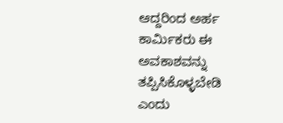ಆದ್ದರಿಂದ ಅರ್ಹ ಕಾರ್ಮಿಕರು ಈ ಅವಕಾಶವನ್ನು ತಪ್ಪಿಸಿಕೊಳ್ಳಬೇಡಿ ಎಂದು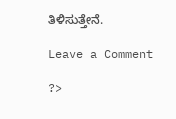ತಿಳಿಸುತ್ತೇನೆ.

Leave a Comment

?>